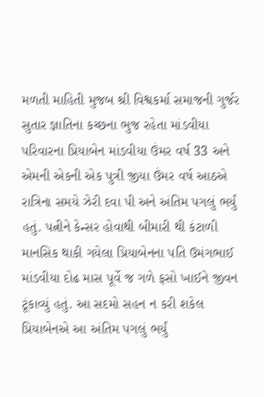મળતી માહિતી મુજબ શ્રી વિશ્વકર્મા સમાજની ગુર્જર સુતાર જ્ઞાતિના કચ્છના ભુજ રહેતા માંડવીયા પરિવારના પ્રિયાબેન માંડવીયા ઉંમર વર્ષ 33 અને એમની એકની એક પુત્રી જીયા ઉંમર વર્ષ આઠએ રાત્રિના સમયે ઝેરી દવા પી અને અંતિમ પગલું ભર્યું હતું. પત્નીને કેન્સર હોવાથી બીમારી થી કંટાળી માનસિક થાકી ગયેલા પ્રિયાબેનના પતિ ઉમંગભાઈ માંડવીયા દોઢ માસ પૂર્વે જ ગળે ફસો ખાઈને જીવન ટૂંકાવ્યું હતું. આ સદમો સહન ન કરી શકેલ પ્રિયાબેનએ આ અંતિમ પગલું ભર્યું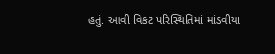હતું. આવી વિકટ પરિસ્થિતિમાં માંડવીયા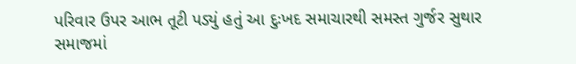પરિવાર ઉપર આભ તૂટી પડ્યું હતું આ દુઃખદ સમાચારથી સમસ્ત ગુર્જર સુથાર સમાજમાં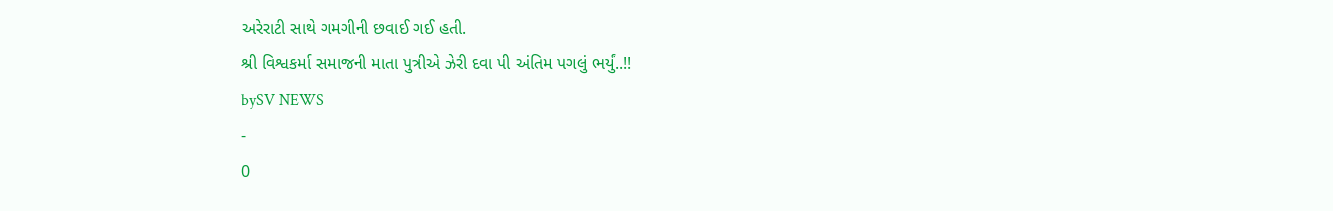અરેરાટી સાથે ગમગીની છવાઈ ગઈ હતી.
શ્રી વિશ્વકર્મા સમાજની માતા પુત્રીએ ઝેરી દવા પી અંતિમ પગલું ભર્યું..!!
bySV NEWS
-
0